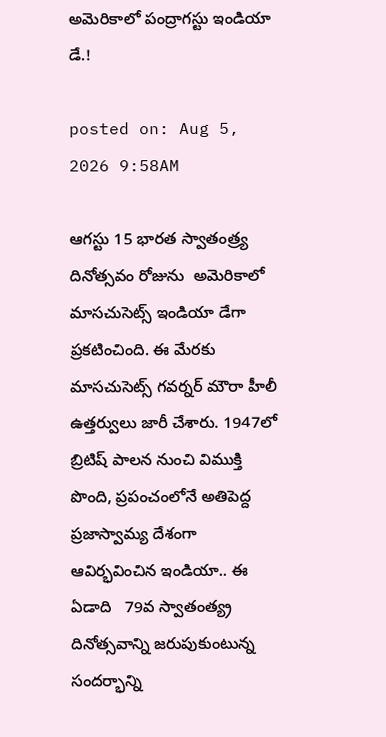అమెరికాలో పంద్రాగస్టు ఇండియా డే.!

posted on: Aug 5, 2026 9:58AM

ఆగస్టు 15 భారత స్వాతంత్ర్య దినోత్సవం రోజును  అమెరికాలో మాసచుసెట్స్ ఇండియా డేగా ప్రకటించింది. ఈ మేరకు  మాసచుసెట్స్ గవర్నర్ మౌరా హీలీ  ఉత్తర్వులు జారీ చేశారు. 1947లో బ్రిటిష్ పాలన నుంచి విముక్తి పొంది, ప్రపంచంలోనే అతిపెద్ద ప్రజాస్వామ్య దేశంగా ఆవిర్భవించిన ఇండియా.. ఈ ఏడాది   79వ స్వాతంత్య్ర దినోత్సవాన్ని జరుపుకుంటున్న   సందర్భాన్ని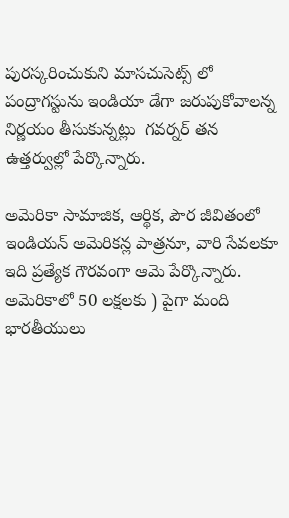పురస్కరించుకుని మాసచుసెట్స్ లో పంద్రాగస్టును ఇండియా డేగా జరుపుకోవాలన్న నిర్ణయం తీసుకున్నట్లు  గవర్నర్ తన  ఉత్తర్వుల్లో పేర్కొన్నారు.

అమెరికా సామాజిక, ఆర్థిక, పౌర జీవితంలో ఇండియన్ అమెరికన్ల పాత్రనూ, వారి సేవలకూ ఇది ప్రత్యేక గౌరవంగా ఆమె పేర్కొన్నారు.      అమెరికాలో 50 లక్షలకు ) పైగా మంది భారతీయులు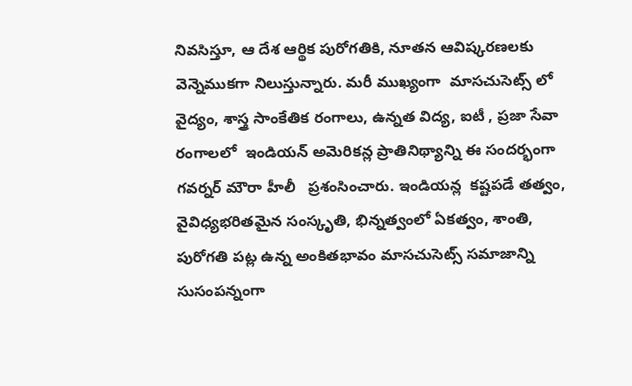నివసిస్తూ, ఆ దేశ ఆర్థిక పురోగతికి, నూతన ఆవిష్కరణలకు వెన్నెముకగా నిలుస్తున్నారు. మరీ ముఖ్యంగా  మాసచుసెట్స్ లో వైద్యం, శాస్త్ర సాంకేతిక రంగాలు, ఉన్నత విద్య, ఐటీ , ప్రజా సేవా రంగాలలో  ఇండియన్ అమెరికన్ల ప్రాతినిథ్యాన్ని ఈ సందర్భంగా  గవర్నర్ మౌరా హీలీ   ప్రశంసించారు. ఇండియన్ల  కష్టపడే తత్వం, వైవిధ్యభరితమైన సంస్కృతి, భిన్నత్వంలో ఏకత్వం, శాంతి,  పురోగతి పట్ల ఉన్న అంకితభావం మాసచుసెట్స్ సమాజాన్ని సుసంపన్నంగా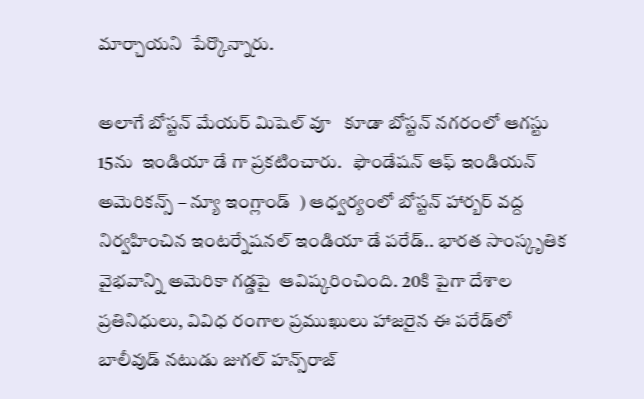మార్చాయని  పేర్కొన్నారు.

అలాగే బోస్టన్ మేయర్ మిషెల్ వూ   కూడా బోస్టన్ నగరంలో ఆగస్టు 15ను  ఇండియా డే గా ప్రకటించారు.   ఫౌండేషన్ ఆఫ్ ఇండియన్ అమెరికన్స్ – న్యూ ఇంగ్లాండ్  ) ఆధ్వర్యంలో బోస్టన్ హార్బర్ వద్ద నిర్వహించిన ఇంటర్నేషనల్ ఇండియా డే పరేడ్.. భారత సాంస్కృతిక వైభవాన్ని అమెరికా గడ్డపై  ఆవిష్కరించింది. 20కి పైగా దేశాల ప్రతినిధులు, వివిధ రంగాల ప్రముఖులు హాజరైన ఈ పరేడ్‌లో బాలీవుడ్ నటుడు జుగల్ హన్స్‌రాజ్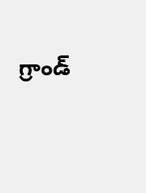గ్రాండ్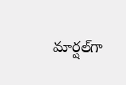మార్షల్‌గా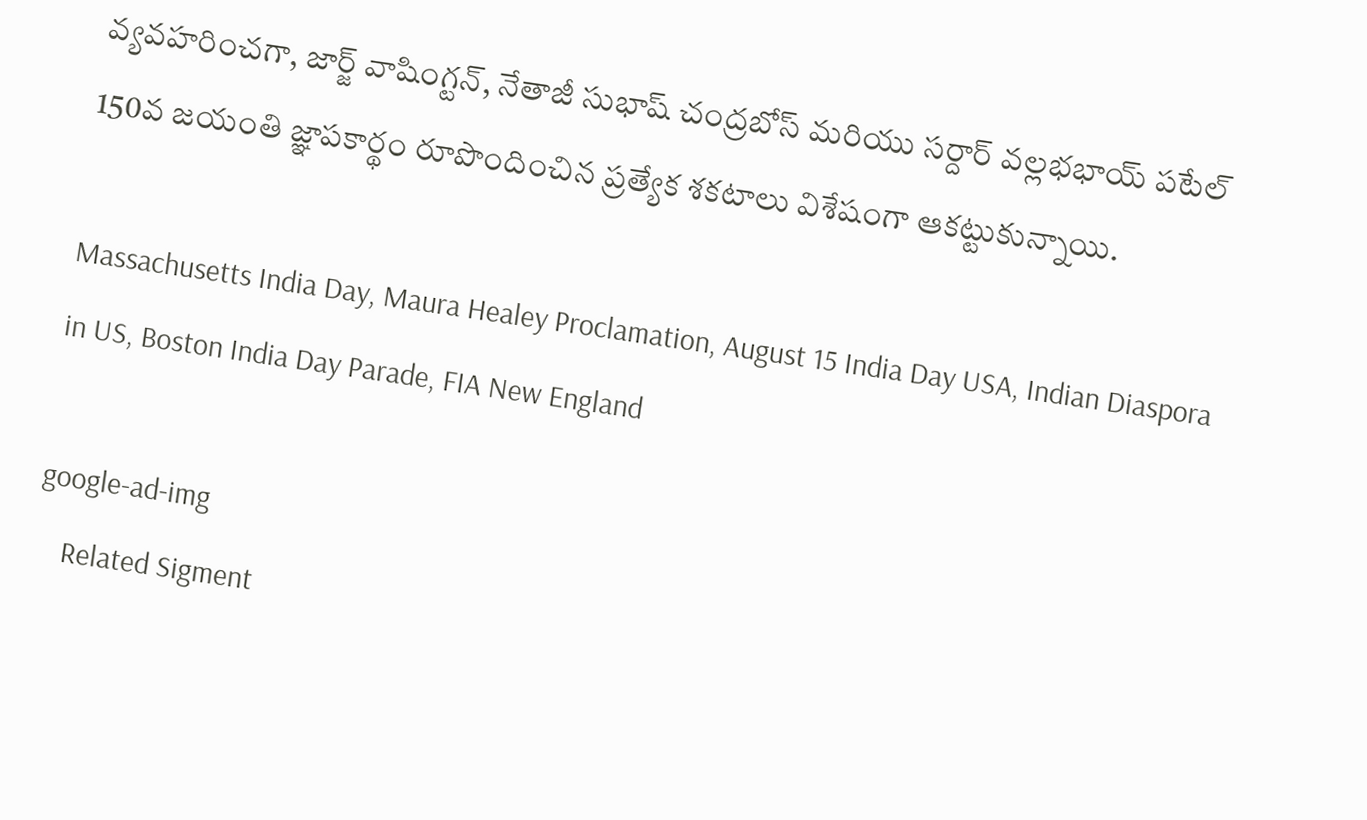వ్యవహరించగా, జార్జ్ వాషింగ్టన్, నేతాజీ సుభాష్ చంద్రబోస్ మరియు సర్దార్ వల్లభభాయ్ పటేల్ 150వ జయంతి జ్ఞాపకార్థం రూపొందించిన ప్రత్యేక శకటాలు విశేషంగా ఆకట్టుకున్నాయి.

Massachusetts India Day, Maura Healey Proclamation, August 15 India Day USA, Indian Diaspora in US, Boston India Day Parade, FIA New England

google-ad-img
    Related Sigment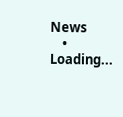News
    • Loading...